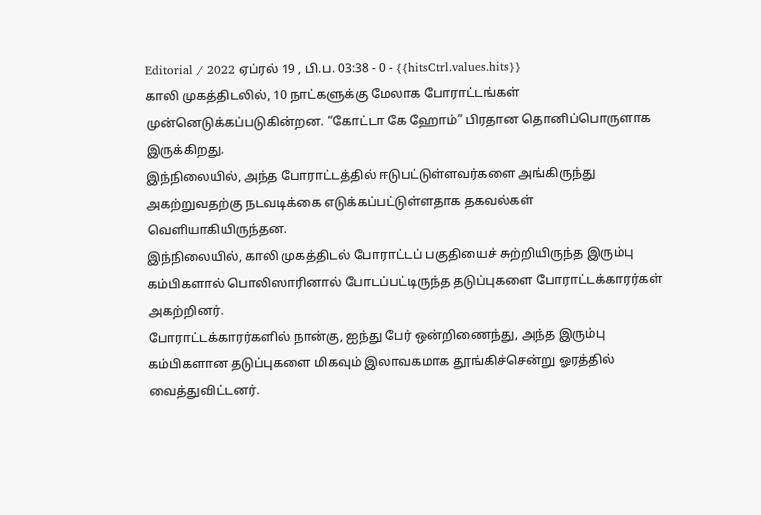Editorial / 2022 ஏப்ரல் 19 , பி.ப. 03:38 - 0 - {{hitsCtrl.values.hits}}
காலி முகத்திடலில், 10 நாட்களுக்கு மேலாக போராட்டங்கள் முன்னெடுக்கப்படுகின்றன. “கோட்டா கே ஹோம்” பிரதான தொனிப்பொருளாக இருக்கிறது.
இந்நிலையில், அந்த போராட்டத்தில் ஈடுபட்டுள்ளவர்களை அங்கிருந்து அகற்றுவதற்கு நடவடிக்கை எடுக்கப்பட்டுள்ளதாக தகவல்கள் வெளியாகியிருந்தன.
இந்நிலையில், காலி முகத்திடல் போராட்டப் பகுதியைச் சுற்றியிருந்த இரும்பு கம்பிகளால் பொலிஸாரினால் போடப்பட்டிருந்த தடுப்புகளை போராட்டக்காரர்கள் அகற்றினர்.
போராட்டக்காரர்களில் நான்கு, ஐந்து பேர் ஒன்றிணைந்து, அந்த இரும்பு கம்பிகளான தடுப்புகளை மிகவும் இலாவகமாக தூங்கிச்சென்று ஓரத்தில் வைத்துவிட்டனர்.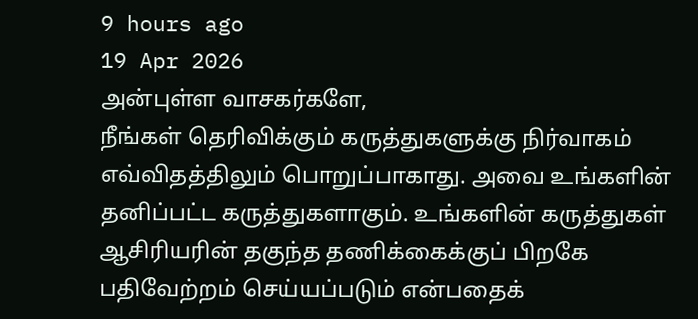9 hours ago
19 Apr 2026
அன்புள்ள வாசகர்களே,
நீங்கள் தெரிவிக்கும் கருத்துகளுக்கு நிர்வாகம் எவ்விதத்திலும் பொறுப்பாகாது. அவை உங்களின் தனிப்பட்ட கருத்துகளாகும். உங்களின் கருத்துகள் ஆசிரியரின் தகுந்த தணிக்கைக்குப் பிறகே பதிவேற்றம் செய்யப்படும் என்பதைக்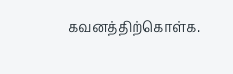கவனத்திற்கொள்க.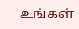உங்கள்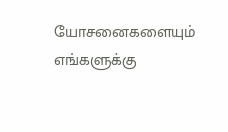யோசனைகளையும் எங்களுக்கு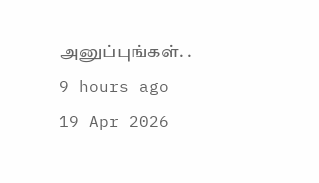அனுப்புங்கள். .
9 hours ago
19 Apr 2026